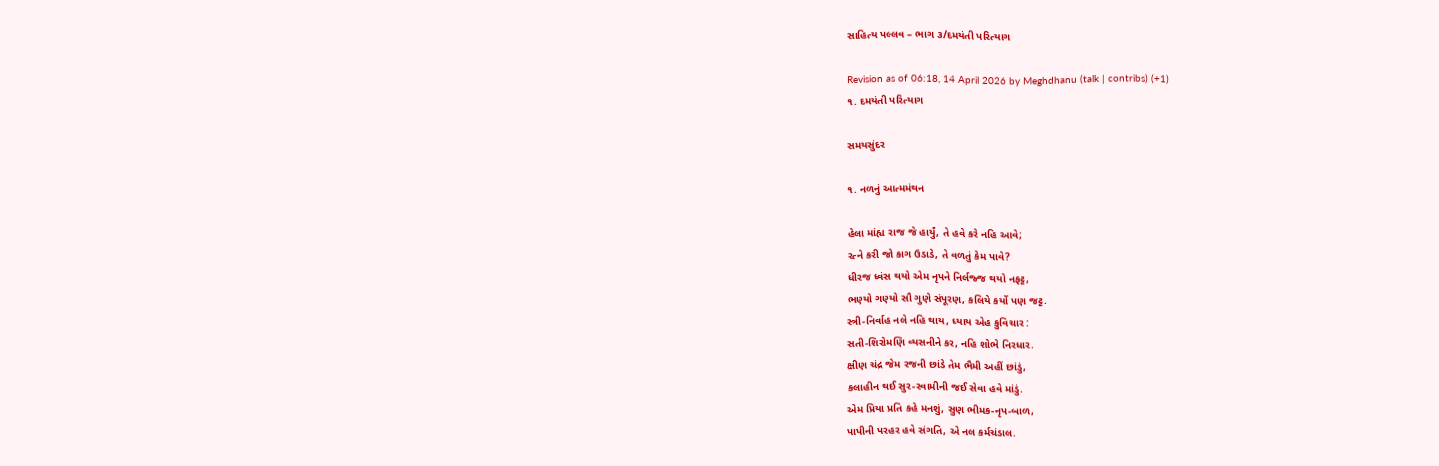સાહિત્ય પલ્લવ – ભાગ ૩/દમયંતી પરિત્યાગ

Revision as of 06:18, 14 April 2026 by Meghdhanu (talk | contribs) (+1)
૧. દમયંતી પરિત્યાગ

સમયસુંદર

૧. નળનું આત્મમંથન

હેલા માંહ્ય રાજ જે હાર્યું, તે હવે કરે નહિ આવે;
રત્ને કરી જો કાગ ઉડાડે, તે વળતું કેમ પાવે?
ધીરજ ધ્વંસ થયો એમ નૃપને નિર્લજ્જ થયો નફટ્ટ,
ભણ્યો ગણ્યો સૌ ગુણે સંપૂરણ, કલિયે કર્યો પણ જટ્ટ.
સ્ત્રી-નિર્વાહ નલે નહિ થાય, ધ્યાય એહ કુવિચાર :
સતી-શિરોમણિ વ્યસનીને કર, નહિ શોભે નિરધાર.
ક્ષીણ ચંદ્ર જેમ રજની છાંડે તેમ ભૈમી અહીં છાંડું,
કલાહીન થઈ સુર-સ્વામીની જઈ સેવા હવે માંડું.
એમ પ્રિયા પ્રતિ કહે મનશું, સુણ ભીમક-નૃપ-બાળ,
પાપીની પરહર હવે સંગતિ, એ નલ કર્મચંડાલ.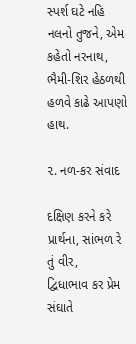સ્પર્શ ઘટે નહિ નલનો તુજને, એમ કહેતો નરનાથ,
ભૈમી-શિર હેઠળથી હળવે કાઢે આપણો હાથ.

૨. નળ-કર સંવાદ

દક્ષિણ કરને કરે પ્રાર્થના, સાંભળ રે તું વીર,
દ્વિધાભાવ કર પ્રેમ સંઘાતે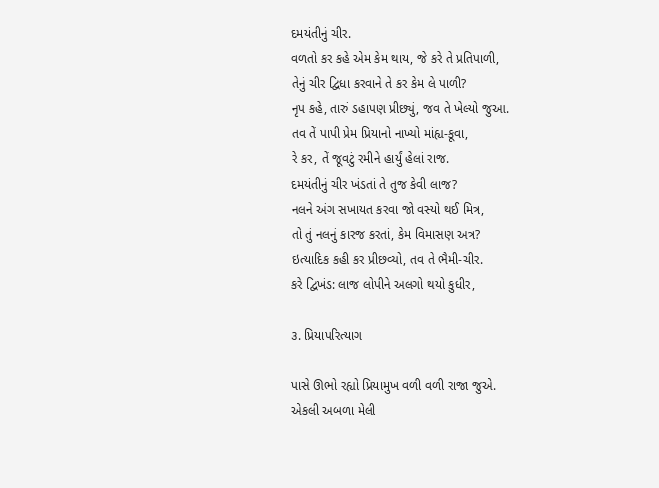દમયંતીનું ચીર.
વળતો કર કહે એમ કેમ થાય, જે કરે તે પ્રતિપાળી,
તેનું ચીર દ્વિધા કરવાને તે કર કેમ લે પાળી?
નૃપ કહે, તારું ડહાપણ પ્રીછ્યું, જવ તે ખેલ્યો જુઆ.
તવ તેં પાપી પ્રેમ પ્રિયાનો નાખ્યો માંહ્ય-કૂવા,
રે કર, તેં જૂવટું રમીને હાર્યું હેલાં રાજ.
દમયંતીનું ચીર ખંડતાં તે તુજ કેવી લાજ?
નલને અંગ સખાયત કરવા જો વસ્યો થઈ મિત્ર,
તો તું નલનું કારજ કરતાં, કેમ વિમાસણ અત્ર?
ઇત્યાદિક કહી કર પ્રીછવ્યો, તવ તે ભૈમી-ચીર.
કરે દ્વિખંડ: લાજ લોપીને અલગો થયો કુધીર,

૩. પ્રિયાપરિત્યાગ

પાસે ઊભો રહ્યો પ્રિયામુખ વળી વળી રાજા જુએ.
એકલી અબળા મેલી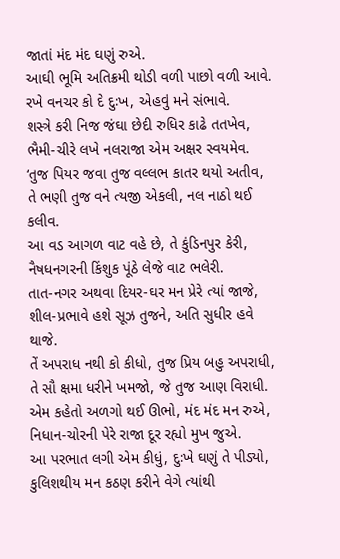જાતાં મંદ મંદ ઘણું રુએ.
આઘી ભૂમિ અતિક્રમી થોડી વળી પાછો વળી આવે.
રખે વનચર કો દે દુઃખ, એહવું મને સંભાવે.
શસ્ત્રે કરી નિજ જંઘા છેદી રુધિર કાઢે તતખેવ,
ભૈમી-ચીરે લખે નલરાજા એમ અક્ષર સ્વયમેવ.
‘તુજ પિયર જવા તુજ વલ્લભ કાતર થયો અતીવ,
તે ભણી તુજ વને ત્યજી એકલી, નલ નાઠો થઈ કલીવ.
આ વડ આગળ વાટ વહે છે, તે કુંડિનપુર કેરી,
નૈષધનગરની કિંશુક પૂંઠે લેજે વાટ ભલેરી.
તાત-નગર અથવા દિયર-ઘર મન પ્રેરે ત્યાં જાજે,
શીલ-પ્રભાવે હશે સૂઝ તુજને, અતિ સુધીર હવે થાજે.
તેં અપરાધ નથી કો કીધો, તુજ પ્રિય બહુ અપરાધી,
તે સૌ ક્ષમા ધરીને ખમજો, જે તુજ આણ વિરાધી.
એમ કહેતો અળગો થઈ ઊભો, મંદ મંદ મન રુએ,
નિધાન-ચોરની પેરે રાજા દૂર રહ્યો મુખ જુએ.
આ પરભાત લગી એમ કીધું, દુઃખે ઘણું તે પીડ્યો,
કુલિશથીય મન કઠણ કરીને વેગે ત્યાંથી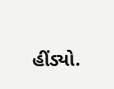હીંડ્યો.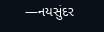—નયસુંદર